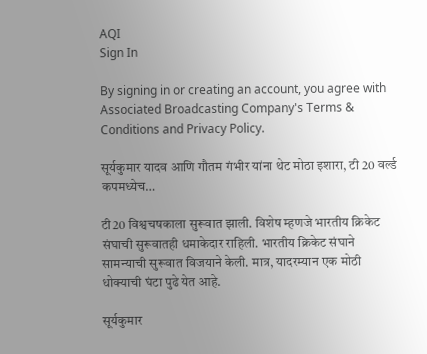AQI
Sign In

By signing in or creating an account, you agree with Associated Broadcasting Company's Terms & Conditions and Privacy Policy.

सूर्यकुमार यादव आणि गौतम गंभीर यांना थेट मोठा इशारा, टी 20 वर्ल्ड कपमध्येच…

टी20 विश्वचषकाला सुरूवात झाली. विशेष म्हणजे भारतीय क्रिकेट संघाची सुरूवातही धमाकेदार राहिली. भारतीय क्रिकेट संघाने सामन्याची सुरूवात विजयाने केली. मात्र, यादरम्यान एक मोठी धोक्याची घंटा पुढे येत आहे.

सूर्यकुमार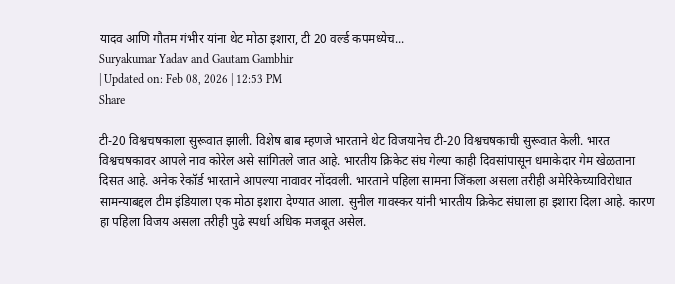यादव आणि गौतम गंभीर यांना थेट मोठा इशारा, टी 20 वर्ल्ड कपमध्येच...
Suryakumar Yadav and Gautam Gambhir
| Updated on: Feb 08, 2026 | 12:53 PM
Share

टी-20 विश्वचषकाला सुरूवात झाली. विशेष बाब म्हणजे भारताने थेट विजयानेच टी-20 विश्वचषकाची सुरूवात केली. भारत विश्वचषकावर आपले नाव कोरेल असे सांगितले जात आहे. भारतीय क्रिकेट संघ गेल्या काही दिवसांपासून धमाकेदार गेम खेळताना दिसत आहे. अनेक रेकॉर्ड भारताने आपल्या नावावर नोंदवली. भारताने पहिला सामना जिंकला असला तरीही अमेरिकेच्याविरोधात सामन्याबद्दल टीम इंडियाला एक मोठा इशारा देण्यात आला. सुनील गावस्कर यांनी भारतीय क्रिकेट संघाला हा इशारा दिला आहे. कारण हा पहिला विजय असला तरीही पुढे स्पर्धा अधिक मजबूत असेल.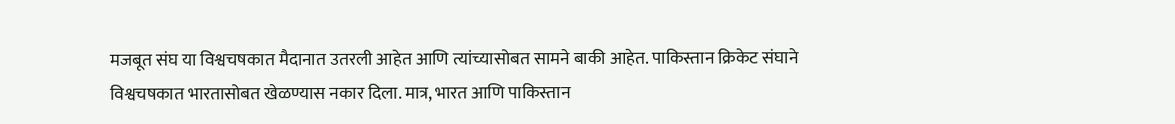मजबूत संघ या विश्वचषकात मैदानात उतरली आहेत आणि त्यांच्यासोबत सामने बाकी आहेत. पाकिस्तान क्रिकेट संघाने विश्वचषकात भारतासोबत खेळण्यास नकार दिला. मात्र, भारत आणि पाकिस्तान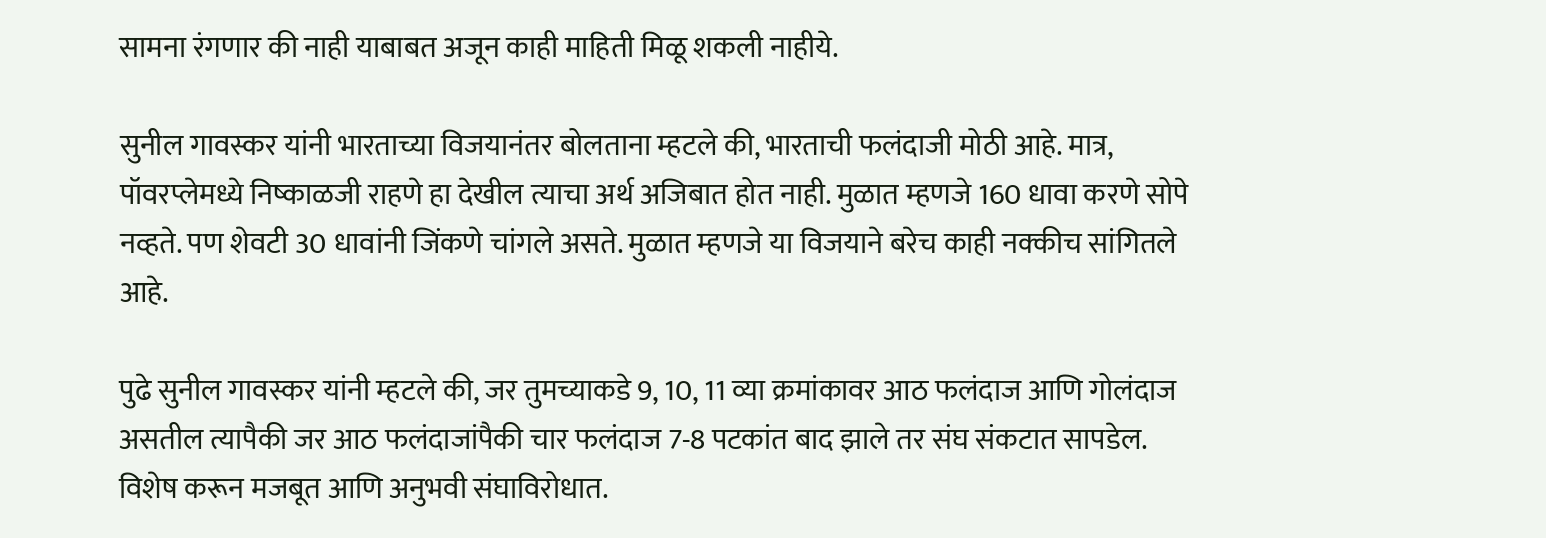सामना रंगणार की नाही याबाबत अजून काही माहिती मिळू शकली नाहीये.

सुनील गावस्कर यांनी भारताच्या विजयानंतर बोलताना म्हटले की, भारताची फलंदाजी मोठी आहे. मात्र, पॉवरप्लेमध्ये निष्काळजी राहणे हा देखील त्याचा अर्थ अजिबात होत नाही. मुळात म्हणजे 160 धावा करणे सोपे नव्हते. पण शेवटी 30 धावांनी जिंकणे चांगले असते. मुळात म्हणजे या विजयाने बरेच काही नक्कीच सांगितले आहे.

पुढे सुनील गावस्कर यांनी म्हटले की, जर तुमच्याकडे 9, 10, 11 व्या क्रमांकावर आठ फलंदाज आणि गोलंदाज असतील त्यापैकी जर आठ फलंदाजांपैकी चार फलंदाज 7-8 पटकांत बाद झाले तर संघ संकटात सापडेल. विशेष करून मजबूत आणि अनुभवी संघाविरोधात.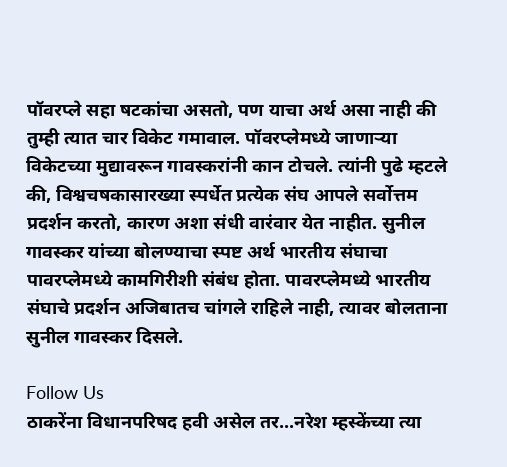पॉवरप्ले सहा षटकांचा असतो, पण याचा अर्थ असा नाही की तुम्ही त्यात चार विकेट गमावाल. पॉवरप्लेमध्ये जाणाऱ्या विकेटच्या मुद्यावरून गावस्करांनी कान टोचले. त्यांनी पुढे म्हटले की, विश्वचषकासारख्या स्पर्धेत प्रत्येक संघ आपले सर्वोत्तम प्रदर्शन करतो, कारण अशा संधी वारंवार येत नाहीत. सुनील गावस्कर यांच्या बोलण्याचा स्पष्ट अर्थ भारतीय संघाचा पावरप्लेमध्ये कामगिरीशी संबंध होता. पावरप्लेमध्ये भारतीय संघाचे प्रदर्शन अजिबातच चांगले राहिले नाही, त्यावर बोलताना सुनील गावस्कर दिसले.

Follow Us
ठाकरेंना विधानपरिषद हवी असेल तर...नरेश म्हस्केंच्या त्या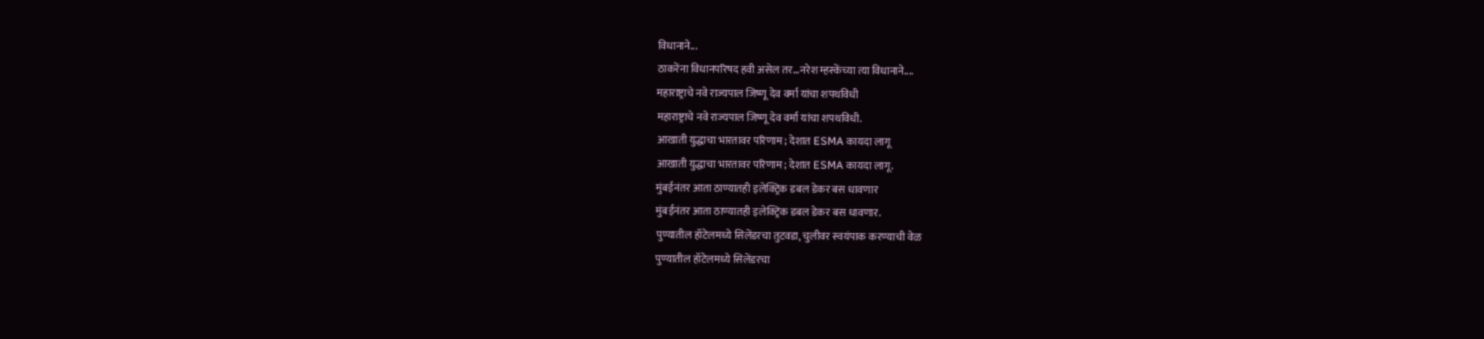विधानाने...
ठाकरेंना विधानपरिषद हवी असेल तर...नरेश म्हस्केंच्या त्या विधानाने....
महाराष्ट्राचे नवे राज्यपाल जिष्णू देव वर्मा यांचा शपथविधी
महाराष्ट्राचे नवे राज्यपाल जिष्णू देव वर्मा यांचा शपथविधी.
आखाती युद्धाचा भारतावर परिणाम; देशात ESMA कायदा लागू
आखाती युद्धाचा भारतावर परिणाम; देशात ESMA कायदा लागू.
मुंबईनंतर आता ठाण्यातही इलेक्ट्रिक डबल डेकर बस धावणार
मुंबईनंतर आता ठाण्यातही इलेक्ट्रिक डबल डेकर बस धावणार.
पुण्यातील हॉटेलमध्ये सिलेंडरचा तुटवडा, चुलीवर स्वयंपाक करण्याची वेळ
पुण्यातील हॉटेलमध्ये सिलेंडरचा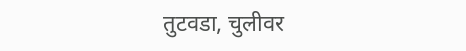तुटवडा, चुलीवर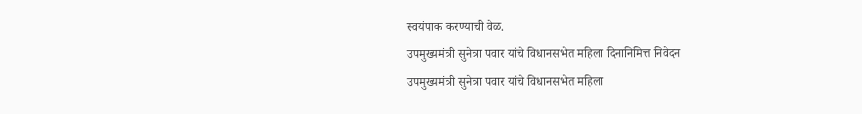स्वयंपाक करण्याची वेळ.
उपमुख्यमंत्री सुनेत्रा पवार यांचे विधानसभेत महिला दिनानिमित्त निवेदन
उपमुख्यमंत्री सुनेत्रा पवार यांचे विधानसभेत महिला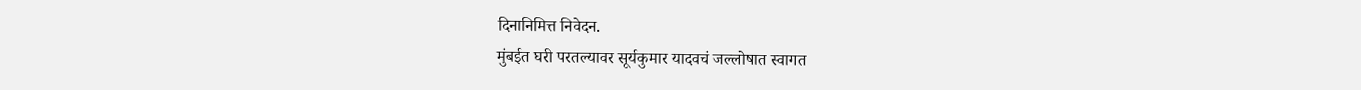दिनानिमित्त निवेदन.
मुंबईत घरी परतल्यावर सूर्यकुमार यादवचं जल्लोषात स्वागत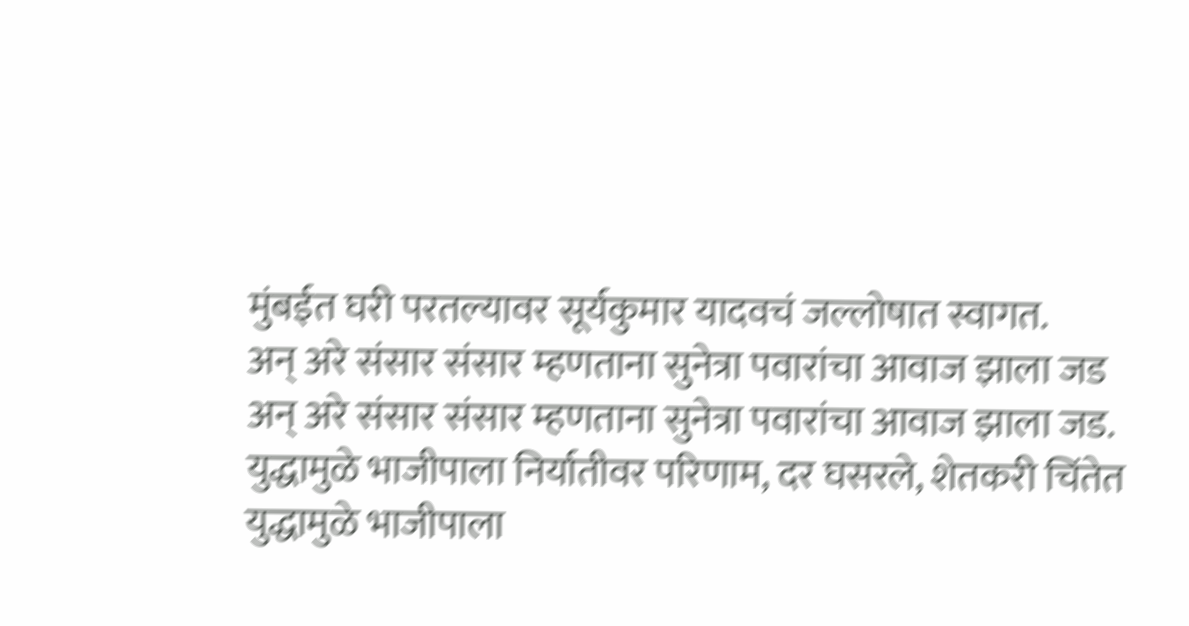मुंबईत घरी परतल्यावर सूर्यकुमार यादवचं जल्लोषात स्वागत.
अन् अरे संसार संसार म्हणताना सुनेत्रा पवारांचा आवाज झाला जड
अन् अरे संसार संसार म्हणताना सुनेत्रा पवारांचा आवाज झाला जड.
युद्धामुळे भाजीपाला निर्यातीवर परिणाम, दर घसरले, शेतकरी चिंतेत
युद्धामुळे भाजीपाला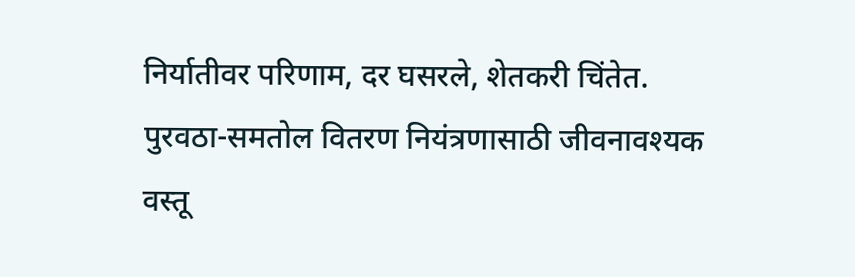निर्यातीवर परिणाम, दर घसरले, शेतकरी चिंतेत.
पुरवठा-समतोल वितरण नियंत्रणासाठी जीवनावश्यक वस्तू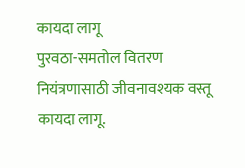कायदा लागू
पुरवठा-समतोल वितरण नियंत्रणासाठी जीवनावश्यक वस्तू कायदा लागू.